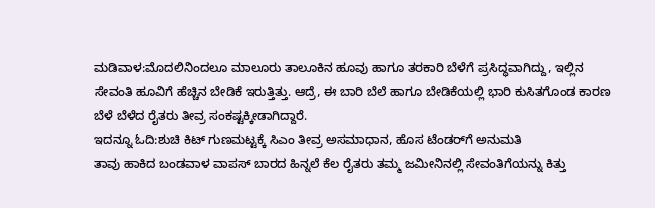ಮಡಿವಾಳ:ಮೊದಲಿನಿಂದಲೂ ಮಾಲೂರು ತಾಲೂಕಿನ ಹೂವು ಹಾಗೂ ತರಕಾರಿ ಬೆಳೆಗೆ ಪ್ರಸಿದ್ಧವಾಗಿದ್ದು, ಇಲ್ಲಿನ ಸೇವಂತಿ ಹೂವಿಗೆ ಹೆಚ್ಚಿನ ಬೇಡಿಕೆ ಇರುತ್ತಿತ್ತು. ಆದ್ರೆ, ಈ ಬಾರಿ ಬೆಲೆ ಹಾಗೂ ಬೇಡಿಕೆಯಲ್ಲಿ ಭಾರಿ ಕುಸಿತಗೊಂಡ ಕಾರಣ ಬೆಳೆ ಬೆಳೆದ ರೈತರು ತೀವ್ರ ಸಂಕಷ್ಟಕ್ಕೀಡಾಗಿದ್ದಾರೆ.
ಇದನ್ನೂ ಓದಿ:ಶುಚಿ ಕಿಟ್ ಗುಣಮಟ್ಟಕ್ಕೆ ಸಿಎಂ ತೀವ್ರ ಅಸಮಾಧಾನ, ಹೊಸ ಟೆಂಡರ್‌ಗೆ ಅನುಮತಿ
ತಾವು ಹಾಕಿದ ಬಂಡವಾಳ ವಾಪಸ್ ಬಾರದ ಹಿನ್ನಲೆ ಕೆಲ ರೈತರು ತಮ್ಮ ಜಮೀನಿನಲ್ಲಿ ಸೇವಂತಿಗೆಯನ್ನು ಕಿತ್ತು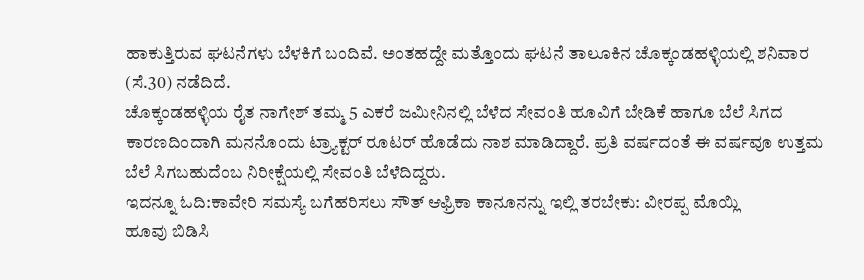ಹಾಕುತ್ತಿರುವ ಘಟನೆಗಳು ಬೆಳಕಿಗೆ ಬಂದಿವೆ. ಅಂತಹದ್ದೇ ಮತ್ತೊಂದು ಘಟನೆ ತಾಲೂಕಿನ ಚೊಕ್ಕಂಡಹಳ್ಳಿಯಲ್ಲಿ ಶನಿವಾರ (ಸೆ.30) ನಡೆದಿದೆ.
ಚೊಕ್ಕಂಡಹಳ್ಳಿಯ ರೈತ ನಾಗೇಶ್ ತಮ್ಮ 5 ಎಕರೆ ಜಮೀನಿನಲ್ಲಿ ಬೆಳೆದ ಸೇವಂತಿ ಹೂವಿಗೆ ಬೇಡಿಕೆ ಹಾಗೂ ಬೆಲೆ ಸಿಗದ ಕಾರಣದಿಂದಾಗಿ ಮನನೊಂದು ಟ್ರ್ಯಾಕ್ಟರ್ ರೂಟರ್ ಹೊಡೆದು ನಾಶ ಮಾಡಿದ್ದಾರೆ. ಪ್ರತಿ ವರ್ಷದಂತೆ ಈ ವರ್ಷವೂ ಉತ್ತಮ ಬೆಲೆ ಸಿಗಬಹುದೆಂಬ ನಿರೀಕ್ಷೆಯಲ್ಲಿ ಸೇವಂತಿ ಬೆಳೆದಿದ್ದರು.
ಇದನ್ನೂ ಓದಿ:ಕಾವೇರಿ ಸಮಸ್ಯೆ ಬಗೆಹರಿಸಲು ಸೌತ್ ಆಫ್ರಿಕಾ ಕಾನೂನನ್ನು ಇಲ್ಲಿ ತರಬೇಕು: ವೀರಪ್ಪ ಮೊಯ್ಲಿ
ಹೂವು ಬಿಡಿಸಿ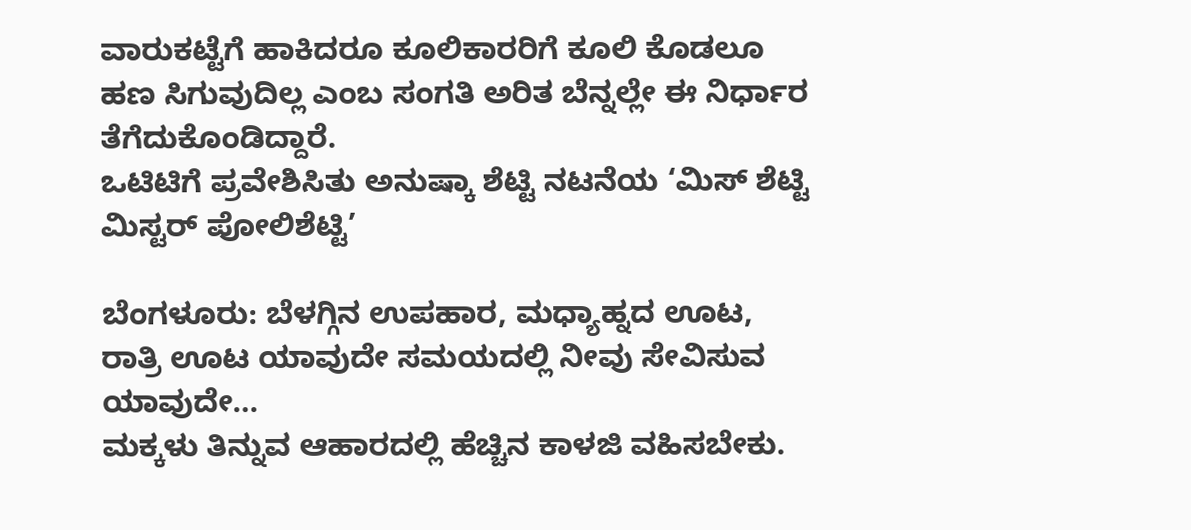ವಾರುಕಟ್ಟೆಗೆ ಹಾಕಿದರೂ ಕೂಲಿಕಾರರಿಗೆ ಕೂಲಿ ಕೊಡಲೂ ಹಣ ಸಿಗುವುದಿಲ್ಲ ಎಂಬ ಸಂಗತಿ ಅರಿತ ಬೆನ್ನಲ್ಲೇ ಈ ನಿರ್ಧಾರ ತೆಗೆದುಕೊಂಡಿದ್ದಾರೆ.
ಒಟಿಟಿಗೆ ಪ್ರವೇಶಿಸಿತು ಅನುಷ್ಕಾ ಶೆಟ್ಟಿ ನಟನೆಯ ‘ಮಿಸ್ ಶೆಟ್ಟಿ ಮಿಸ್ಟರ್ ಪೋಲಿಶೆಟ್ಟಿ’

ಬೆಂಗಳೂರು: ಬೆಳಗ್ಗಿನ ಉಪಹಾರ, ಮಧ್ಯಾಹ್ನದ ಊಟ, ರಾತ್ರಿ ಊಟ ಯಾವುದೇ ಸಮಯದಲ್ಲಿ ನೀವು ಸೇವಿಸುವ ಯಾವುದೇ…
ಮಕ್ಕಳು ತಿನ್ನುವ ಆಹಾರದಲ್ಲಿ ಹೆಚ್ಚಿನ ಕಾಳಜಿ ವಹಿಸಬೇಕು.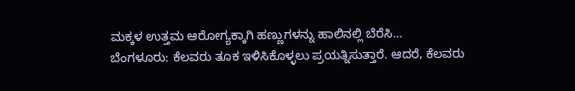ಮಕ್ಕಳ ಉತ್ತಮ ಆರೋಗ್ಯಕ್ಕಾಗಿ ಹಣ್ಣುಗಳನ್ನು ಹಾಲಿನಲ್ಲಿ ಬೆರೆಸಿ…
ಬೆಂಗಳೂರು: ಕೆಲವರು ತೂಕ ಇಳಿಸಿಕೊಳ್ಳಲು ಪ್ರಯತ್ನಿಸುತ್ತಾರೆ. ಆದರೆ, ಕೆಲವರು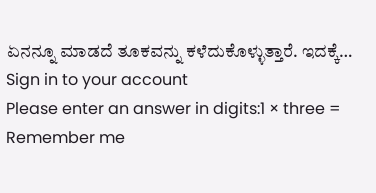ಏನನ್ನೂ ಮಾಡದೆ ತೂಕವನ್ನು ಕಳೆದುಕೊಳ್ಳುತ್ತಾರೆ. ಇದಕ್ಕೆ…
Sign in to your account
Please enter an answer in digits:1 × three =
Remember me